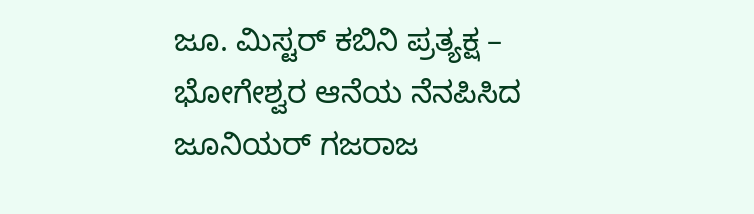ಜೂ. ಮಿಸ್ಟರ್ ಕಬಿನಿ ಪ್ರತ್ಯಕ್ಷ – ಭೋಗೇಶ್ವರ ಆನೆಯ ನೆನಪಿಸಿದ ಜೂನಿಯರ್ ಗಜರಾಜ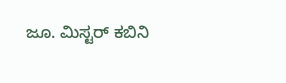ಜೂ. ಮಿಸ್ಟರ್ ಕಬಿನಿ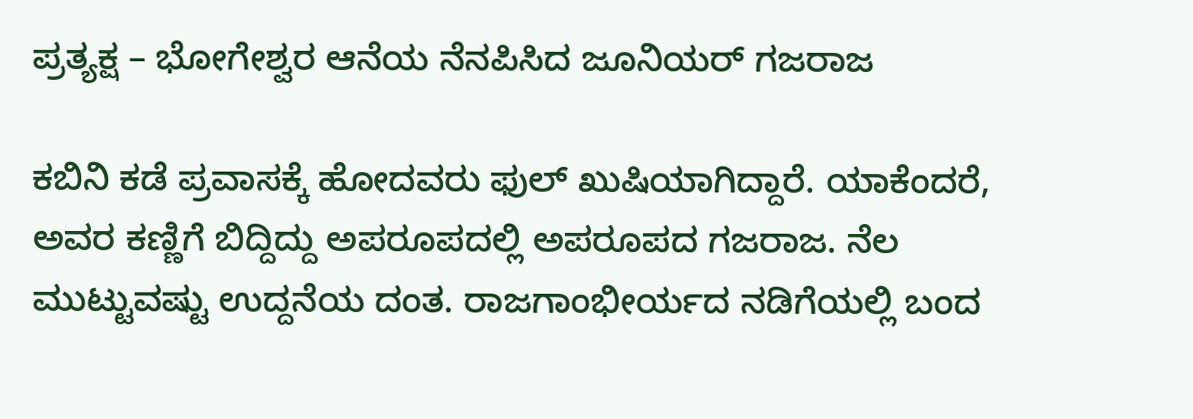ಪ್ರತ್ಯಕ್ಷ – ಭೋಗೇಶ್ವರ ಆನೆಯ ನೆನಪಿಸಿದ ಜೂನಿಯರ್ ಗಜರಾಜ

ಕಬಿನಿ ಕಡೆ ಪ್ರವಾಸಕ್ಕೆ ಹೋದವರು ಫುಲ್ ಖುಷಿಯಾಗಿದ್ದಾರೆ. ಯಾಕೆಂದರೆ, ಅವರ ಕಣ್ಣಿಗೆ ಬಿದ್ದಿದ್ದು ಅಪರೂಪದಲ್ಲಿ ಅಪರೂಪದ ಗಜರಾಜ. ನೆಲ ಮುಟ್ಟುವಷ್ಟು ಉದ್ದನೆಯ ದಂತ. ರಾಜಗಾಂಭೀರ್ಯದ ನಡಿಗೆಯಲ್ಲಿ ಬಂದ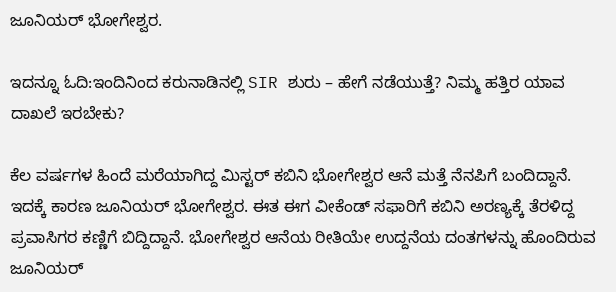ಜೂನಿಯರ್ ಭೋಗೇಶ್ವರ.

ಇದನ್ನೂ ಓದಿ:ಇಂದಿನಿಂದ ಕರುನಾಡಿನಲ್ಲಿ SIR ಶುರು – ಹೇಗೆ ನಡೆಯುತ್ತೆ? ನಿಮ್ಮ ಹತ್ತಿರ ಯಾವ ದಾಖಲೆ ಇರಬೇಕು?

ಕೆಲ ವರ್ಷಗಳ ಹಿಂದೆ ಮರೆಯಾಗಿದ್ದ ಮಿಸ್ಟರ್ ಕಬಿನಿ ಭೋಗೇಶ್ವರ ಆನೆ ಮತ್ತೆ ನೆನಪಿಗೆ ಬಂದಿದ್ದಾನೆ. ಇದಕ್ಕೆ ಕಾರಣ ಜೂನಿಯರ್ ಭೋಗೇಶ್ವರ. ಈತ ಈಗ ವೀಕೆಂಡ್ ಸಫಾರಿಗೆ ಕಬಿನಿ ಅರಣ್ಯಕ್ಕೆ ತೆರಳಿದ್ದ ಪ್ರವಾಸಿಗರ ಕಣ್ಣಿಗೆ ಬಿದ್ದಿದ್ದಾನೆ. ಭೋಗೇಶ್ವರ ಆನೆಯ ರೀತಿಯೇ ಉದ್ದನೆಯ ದಂತಗಳನ್ನು ಹೊಂದಿರುವ ಜೂನಿಯರ್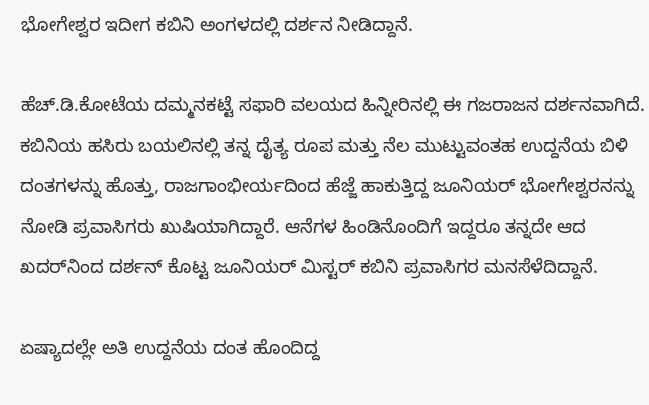ಭೋಗೇಶ್ವರ ಇದೀಗ ಕಬಿನಿ ಅಂಗಳದಲ್ಲಿ ದರ್ಶನ ನೀಡಿದ್ದಾನೆ.

ಹೆಚ್.ಡಿ.ಕೋಟೆಯ ದಮ್ಮನಕಟ್ಟೆ ಸಫಾರಿ ವಲಯದ ಹಿನ್ನೀರಿನಲ್ಲಿ ಈ ಗಜರಾಜನ ದರ್ಶನವಾಗಿದೆ. ಕಬಿನಿಯ ಹಸಿರು ಬಯಲಿನಲ್ಲಿ ತನ್ನ ದೈತ್ಯ ರೂಪ ಮತ್ತು ನೆಲ ಮುಟ್ಟುವಂತಹ ಉದ್ದನೆಯ ಬಿಳಿ ದಂತಗಳನ್ನು ಹೊತ್ತು, ರಾಜಗಾಂಭೀರ್ಯದಿಂದ ಹೆಜ್ಜೆ ಹಾಕುತ್ತಿದ್ದ ಜೂನಿಯರ್ ಭೋಗೇಶ್ವರನನ್ನು ನೋಡಿ ಪ್ರವಾಸಿಗರು ಖುಷಿಯಾಗಿದ್ದಾರೆ. ಆನೆಗಳ ಹಿಂಡಿನೊಂದಿಗೆ ಇದ್ದರೂ ತನ್ನದೇ ಆದ ಖದರ್‌ನಿಂದ ದರ್ಶನ್ ಕೊಟ್ಟ ಜೂನಿಯರ್ ಮಿಸ್ಟರ್ ಕಬಿನಿ ಪ್ರವಾಸಿಗರ ಮನಸೆಳೆದಿದ್ದಾನೆ.

ಏಷ್ಯಾದಲ್ಲೇ ಅತಿ ಉದ್ದನೆಯ ದಂತ ಹೊಂದಿದ್ದ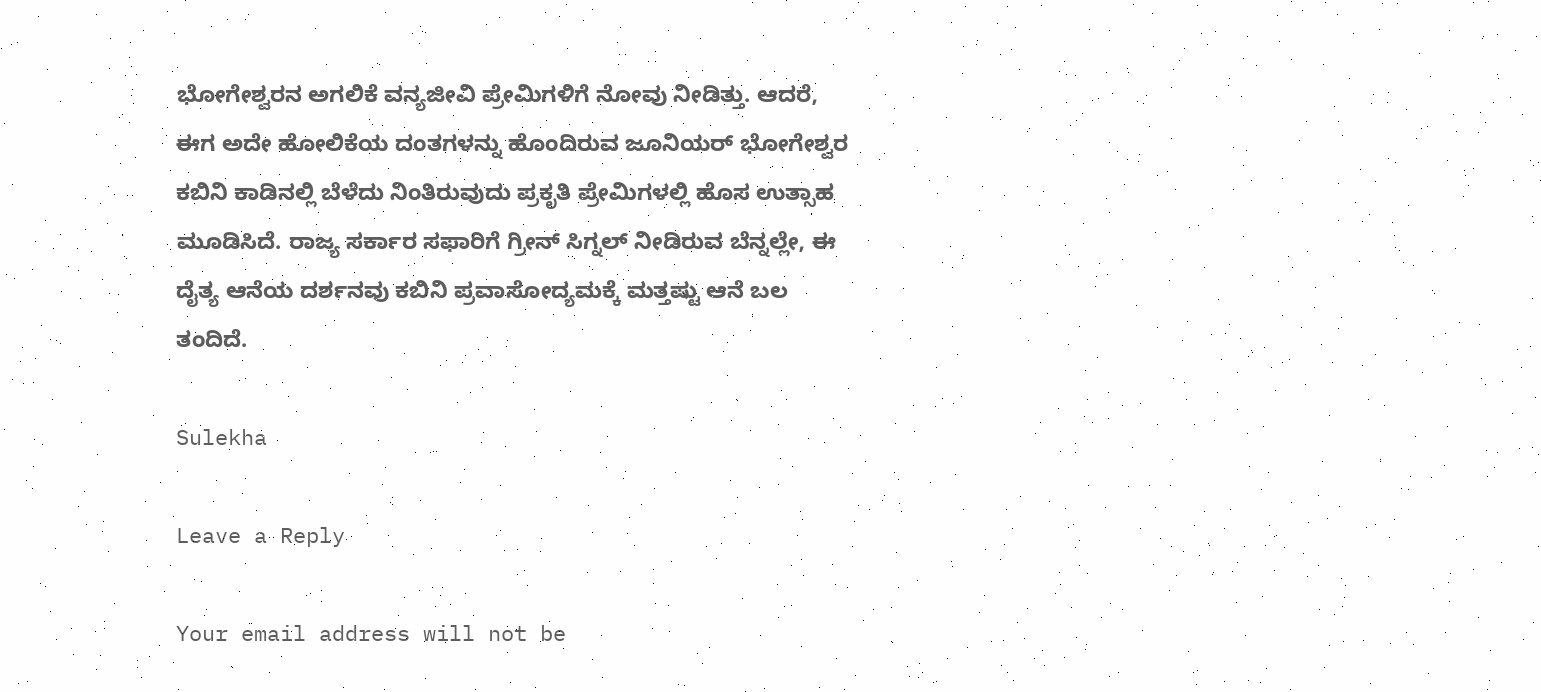ಭೋಗೇಶ್ವರನ ಅಗಲಿಕೆ ವನ್ಯಜೀವಿ ಪ್ರೇಮಿಗಳಿಗೆ ನೋವು ನೀಡಿತ್ತು. ಆದರೆ, ಈಗ ಅದೇ ಹೋಲಿಕೆಯ ದಂತಗಳನ್ನು ಹೊಂದಿರುವ ಜೂನಿಯರ್ ಭೋಗೇಶ್ವರ ಕಬಿನಿ ಕಾಡಿನಲ್ಲಿ ಬೆಳೆದು ನಿಂತಿರುವುದು ಪ್ರಕೃತಿ ಪ್ರೇಮಿಗಳಲ್ಲಿ ಹೊಸ ಉತ್ಸಾಹ ಮೂಡಿಸಿದೆ. ರಾಜ್ಯ ಸರ್ಕಾರ ಸಫಾರಿಗೆ ಗ್ರೀನ್ ಸಿಗ್ನಲ್ ನೀಡಿರುವ ಬೆನ್ನಲ್ಲೇ, ಈ ದೈತ್ಯ ಆನೆಯ ದರ್ಶನವು ಕಬಿನಿ ಪ್ರವಾಸೋದ್ಯಮಕ್ಕೆ ಮತ್ತಷ್ಟು ಆನೆ ಬಲ ತಂದಿದೆ.

Sulekha

Leave a Reply

Your email address will not be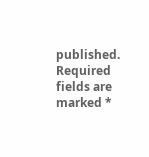published. Required fields are marked *